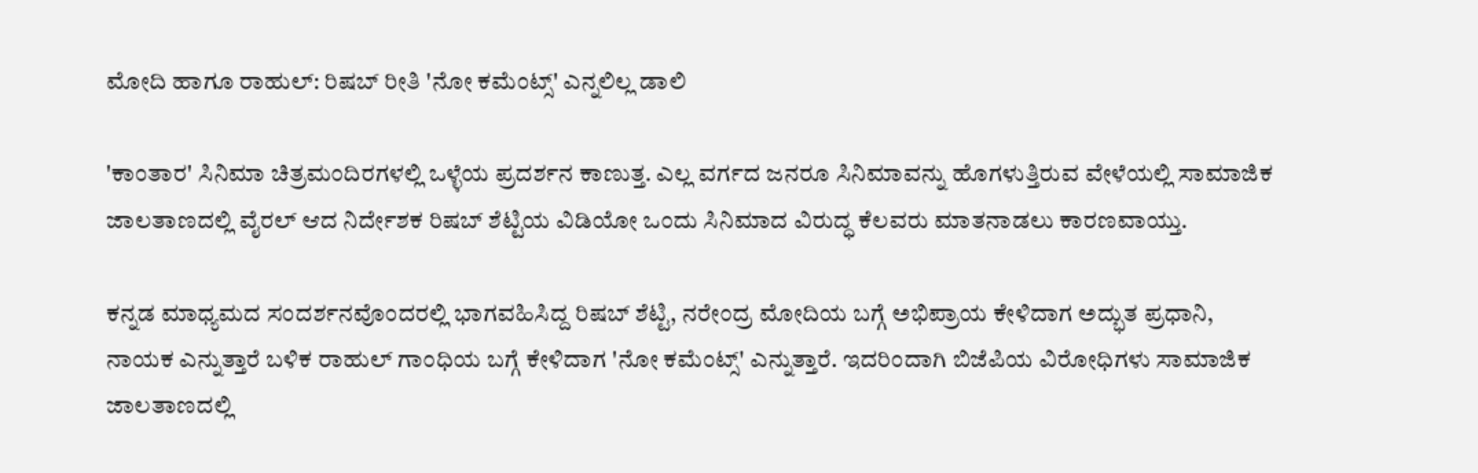ಮೋದಿ ಹಾಗೂ ರಾಹುಲ್: ರಿಷಬ್ ರೀತಿ 'ನೋ ಕಮೆಂಟ್ಸ್' ಎನ್ನಲಿಲ್ಲ ಡಾಲಿ

'ಕಾಂತಾರ' ಸಿನಿಮಾ ಚಿತ್ರಮಂದಿರಗಳಲ್ಲಿ ಒಳ್ಳೆಯ ಪ್ರದರ್ಶನ ಕಾಣುತ್ತ. ಎಲ್ಲ ವರ್ಗದ ಜನರೂ ಸಿನಿಮಾವನ್ನು ಹೊಗಳುತ್ತಿರುವ ವೇಳೆಯಲ್ಲಿ ಸಾಮಾಜಿಕ ಜಾಲತಾಣದಲ್ಲಿ ವೈರಲ್ ಆದ ನಿರ್ದೇಶಕ ರಿಷಬ್ ಶೆಟ್ಟಿಯ ವಿಡಿಯೋ ಒಂದು ಸಿನಿಮಾದ ವಿರುದ್ಧ ಕೆಲವರು ಮಾತನಾಡಲು ಕಾರಣವಾಯ್ತು.

ಕನ್ನಡ ಮಾಧ್ಯಮದ ಸಂದರ್ಶನವೊಂದರಲ್ಲಿ ಭಾಗವಹಿಸಿದ್ದ ರಿಷಬ್ ಶೆಟ್ಟಿ, ನರೇಂದ್ರ ಮೋದಿಯ ಬಗ್ಗೆ ಅಭಿಪ್ರಾಯ ಕೇಳಿದಾಗ ಅದ್ಭುತ ಪ್ರಧಾನಿ, ನಾಯಕ ಎನ್ನುತ್ತಾರೆ ಬಳಿಕ ರಾಹುಲ್ ಗಾಂಧಿಯ ಬಗ್ಗೆ ಕೇಳಿದಾಗ 'ನೋ ಕಮೆಂಟ್ಸ್' ಎನ್ನುತ್ತಾರೆ. ಇದರಿಂದಾಗಿ ಬಿಜೆಪಿಯ ವಿರೋಧಿಗಳು ಸಾಮಾಜಿಕ ಜಾಲತಾಣದಲ್ಲಿ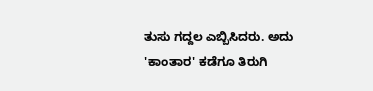ತುಸು ಗದ್ದಲ ಎಬ್ಬಿಸಿದರು. ಅದು 'ಕಾಂತಾರ' ಕಡೆಗೂ ತಿರುಗಿ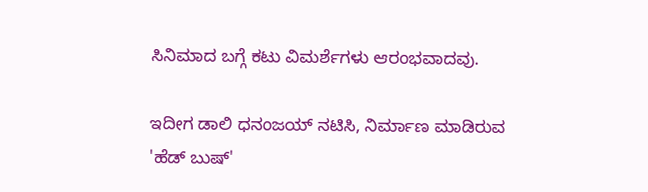ಸಿನಿಮಾದ ಬಗ್ಗೆ ಕಟು ವಿಮರ್ಶೆಗಳು ಆರಂಭವಾದವು.

ಇದೀಗ ಡಾಲಿ ಧನಂಜಯ್ ನಟಿಸಿ, ನಿರ್ಮಾಣ ಮಾಡಿರುವ 'ಹೆಡ್ ಬುಷ್'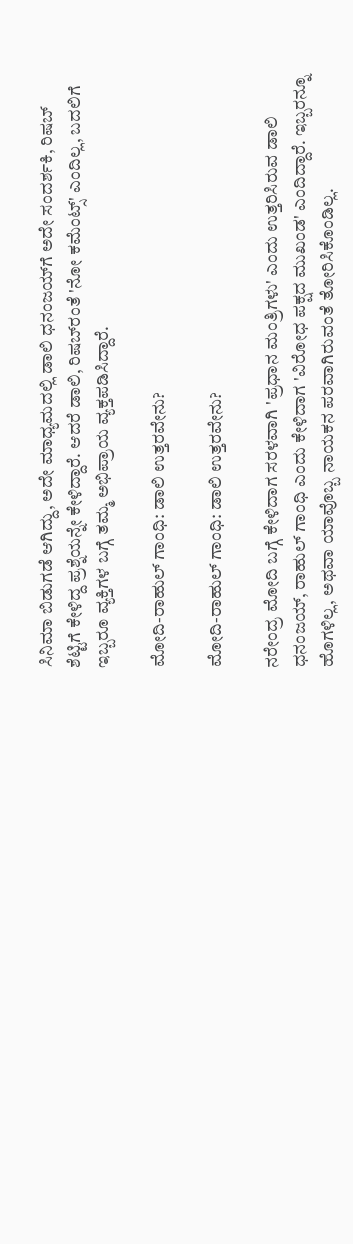ಸಿನಿಮಾ ಬಿಡುಗಡೆ ಆಗಿದ್ದು, ಅದೇ ಮಾಧ್ಯಮದಲ್ಲಿ ಡಾಲಿ ಧನಂಜಯ್‌ಗೆ ಅದೇ ಸಂದರ್ಶಕಿ, ರಿಷಬ್ ಶೆಟ್ಟಿಗೆ ಕೇಳಿದ್ದ ಪ್ರಶ್ನೆಯನ್ನೇ ಕೇಳಿದ್ದಾರೆ. ಆದರೆ ಡಾಲಿ, ರಿಷಬ್‌ರಂತೆ 'ನೋ ಕಮೆಂಟ್ಸ್' ಎಂದಿಲ್ಲ, ಬದಲಿಗೆ ಇಬ್ಬರೂ ವ್ಯಕ್ತಿಗಳ ಬಗ್ಗೆ ತಮ್ಮ ಅಭಿಪ್ರಾಯ ವ್ಯಕ್ತಪಡಿಸಿದ್ದಾರೆ.

ಮೋದಿ-ರಾಹುಲ್ ಗಾಂಧಿ: ಡಾಲಿ ಉತ್ತರವೇನು?

ಮೋದಿ-ರಾಹುಲ್ ಗಾಂಧಿ: ಡಾಲಿ ಉತ್ತರವೇನು?

ನರೇಂದ್ರ ಮೋದಿ ಬಗ್ಗೆ ಕೇಳಿದಾಗ ಸರಳವಾಗಿ 'ಪ್ರಧಾನ ಮಂತ್ರಿಗಳು' ಎಂದು ಉತ್ತರಿಸಿರುವ ಡಾಲಿ ಧನಂಜಯ್, ರಾಹುಲ್ ಗಾಂಧಿ ಎಂದು ಕೇಳಿದಾಗ 'ವಿರೋಧ ಪಕ್ಷದ ಮುಖಂಡ' ಎಂದಿದ್ದಾರೆ. ಇಬ್ಬರನ್ನೂ ಹೊಗಳಿಲ್ಲ, ಅಥವಾ ಯಾವೊಬ್ಬ ನಾಯಕನ ಪರವಾಗಿರುವಂತೆ ತೋರಿಸಿಕೊಂಡಿಲ್ಲ.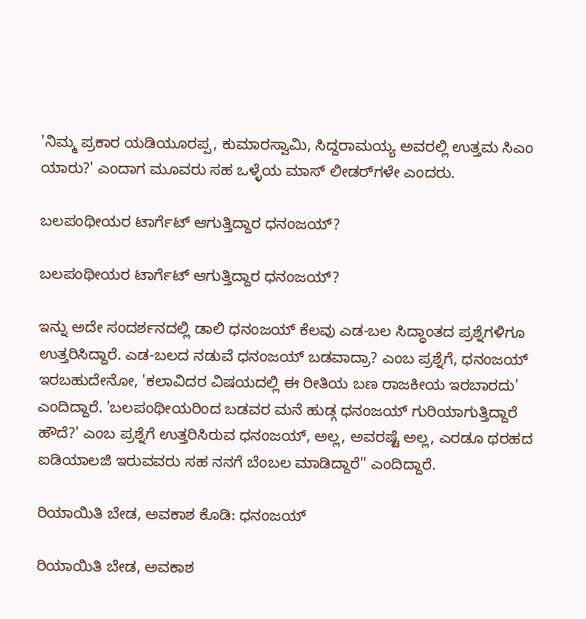'ನಿಮ್ಮ ಪ್ರಕಾರ ಯಡಿಯೂರಪ್ಪ, ಕುಮಾರಸ್ವಾಮಿ, ಸಿದ್ದರಾಮಯ್ಯ ಅವರಲ್ಲಿ ಉತ್ತಮ ಸಿಎಂ ಯಾರು?' ಎಂದಾಗ ಮೂವರು ಸಹ ಒಳ್ಳೆಯ ಮಾಸ್‌ ಲೀಡರ್‌ಗಳೇ ಎಂದರು.

ಬಲಪಂಥೀಯರ ಟಾರ್ಗೆಟ್ ಆಗುತ್ತಿದ್ದಾರ ಧನಂಜಯ್?

ಬಲಪಂಥೀಯರ ಟಾರ್ಗೆಟ್ ಆಗುತ್ತಿದ್ದಾರ ಧನಂಜಯ್?

ಇನ್ನು ಅದೇ ಸಂದರ್ಶನದಲ್ಲಿ ಡಾಲಿ ಧನಂಜಯ್ ಕೆಲವು ಎಡ-ಬಲ ಸಿದ್ಧಾಂತದ ಪ್ರಶ್ನೆಗಳಿಗೂ ಉತ್ತರಿಸಿದ್ದಾರೆ. ಎಡ-ಬಲದ ನಡುವೆ ಧನಂಜಯ್ ಬಡವಾದ್ರಾ? ಎಂಬ ಪ್ರಶ್ನೆಗೆ, ಧನಂಜಯ್ ಇರಬಹುದೇನೋ, 'ಕಲಾವಿದರ ವಿಷಯದಲ್ಲಿ ಈ ರೀತಿಯ ಬಣ ರಾಜಕೀಯ ಇರಬಾರದು' ಎಂದಿದ್ದಾರೆ. 'ಬಲಪಂಥೀಯರಿಂದ ಬಡವರ ಮನೆ ಹುಡ್ಗ ಧನಂಜಯ್ ಗುರಿಯಾಗುತ್ತಿದ್ದಾರೆ ಹೌದೆ?' ಎಂಬ ಪ್ರಶ್ನೆಗೆ ಉತ್ತರಿಸಿರುವ ಧನಂಜಯ್, ಅಲ್ಲ, ಅವರಷ್ಟೆ ಅಲ್ಲ, ಎರಡೂ ಥರಹದ ಐಡಿಯಾಲಜಿ ಇರುವವರು ಸಹ ನನಗೆ ಬೆಂಬಲ ಮಾಡಿದ್ದಾರೆ'' ಎಂದಿದ್ದಾರೆ.

ರಿಯಾಯಿತಿ ಬೇಡ, ಅವಕಾಶ ಕೊಡಿ: ಧನಂಜಯ್

ರಿಯಾಯಿತಿ ಬೇಡ, ಅವಕಾಶ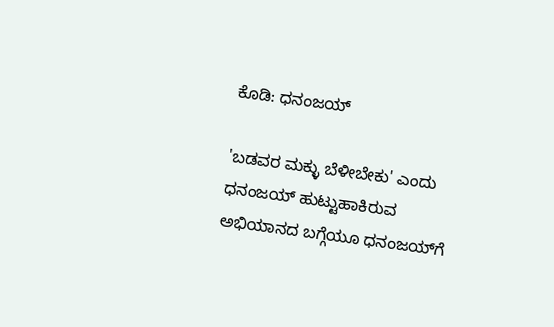ಕೊಡಿ: ಧನಂಜಯ್

'ಬಡವರ ಮಕ್ಳು ಬೆಳೀಬೇಕು' ಎಂದು ಧನಂಜಯ್ ಹುಟ್ಟುಹಾಕಿರುವ ಅಭಿಯಾನದ ಬಗ್ಗೆಯೂ ಧನಂಜಯ್‌ಗೆ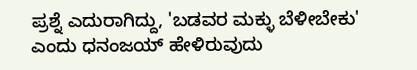ಪ್ರಶ್ನೆ ಎದುರಾಗಿದ್ದು, 'ಬಡವರ ಮಕ್ಳು ಬೆಳೀಬೇಕು' ಎಂದು ಧನಂಜಯ್ ಹೇಳಿರುವುದು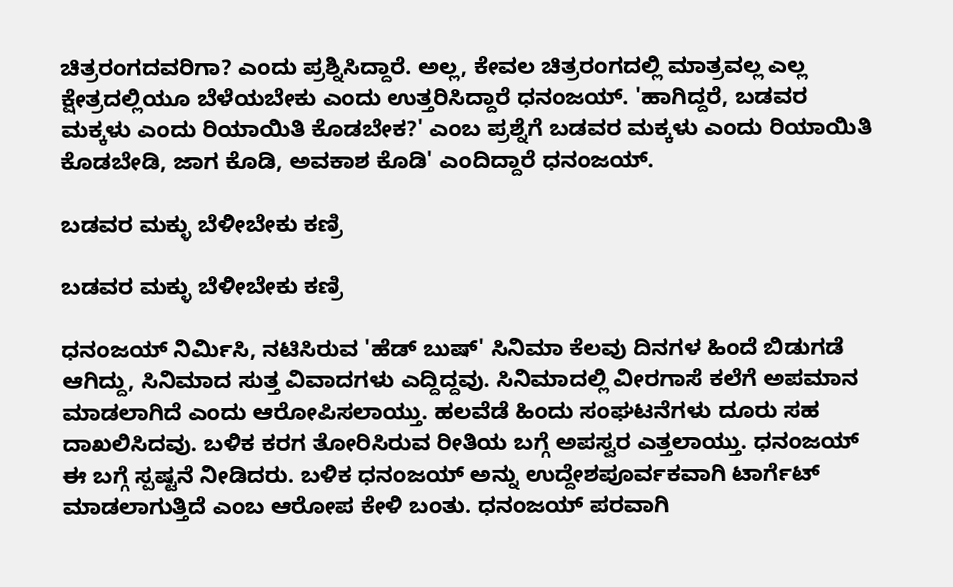ಚಿತ್ರರಂಗದವರಿಗಾ? ಎಂದು ಪ್ರಶ್ನಿಸಿದ್ದಾರೆ. ಅಲ್ಲ, ಕೇವಲ ಚಿತ್ರರಂಗದಲ್ಲಿ ಮಾತ್ರವಲ್ಲ ಎಲ್ಲ ಕ್ಷೇತ್ರದಲ್ಲಿಯೂ ಬೆಳೆಯಬೇಕು ಎಂದು ಉತ್ತರಿಸಿದ್ದಾರೆ ಧನಂಜಯ್. 'ಹಾಗಿದ್ದರೆ, ಬಡವರ ಮಕ್ಕಳು ಎಂದು ರಿಯಾಯಿತಿ ಕೊಡಬೇಕ?' ಎಂಬ ಪ್ರಶ್ನೆಗೆ ಬಡವರ ಮಕ್ಕಳು ಎಂದು ರಿಯಾಯಿತಿ ಕೊಡಬೇಡಿ, ಜಾಗ ಕೊಡಿ, ಅವಕಾಶ ಕೊಡಿ' ಎಂದಿದ್ದಾರೆ ಧನಂಜಯ್.

ಬಡವರ ಮಕ್ಳು ಬೆಳೀಬೇಕು ಕಣ್ರಿ

ಬಡವರ ಮಕ್ಳು ಬೆಳೀಬೇಕು ಕಣ್ರಿ

ಧನಂಜಯ್ ನಿರ್ಮಿಸಿ, ನಟಿಸಿರುವ 'ಹೆಡ್ ಬುಷ್' ಸಿನಿಮಾ ಕೆಲವು ದಿನಗಳ ಹಿಂದೆ ಬಿಡುಗಡೆ ಆಗಿದ್ದು, ಸಿನಿಮಾದ ಸುತ್ತ ವಿವಾದಗಳು ಎದ್ದಿದ್ದವು. ಸಿನಿಮಾದಲ್ಲಿ ವೀರಗಾಸೆ ಕಲೆಗೆ ಅಪಮಾನ ಮಾಡಲಾಗಿದೆ ಎಂದು ಆರೋಪಿಸಲಾಯ್ತು. ಹಲವೆಡೆ ಹಿಂದು ಸಂಘಟನೆಗಳು ದೂರು ಸಹ ದಾಖಲಿಸಿದವು. ಬಳಿಕ ಕರಗ ತೋರಿಸಿರುವ ರೀತಿಯ ಬಗ್ಗೆ ಅಪಸ್ವರ ಎತ್ತಲಾಯ್ತು. ಧನಂಜಯ್ ಈ ಬಗ್ಗೆ ಸ್ಪಷ್ಟನೆ ನೀಡಿದರು. ಬಳಿಕ ಧನಂಜಯ್‌ ಅನ್ನು ಉದ್ದೇಶಪೂರ್ವಕವಾಗಿ ಟಾರ್ಗೆಟ್ ಮಾಡಲಾಗುತ್ತಿದೆ ಎಂಬ ಆರೋಪ ಕೇಳಿ ಬಂತು. ಧನಂಜಯ್ ಪರವಾಗಿ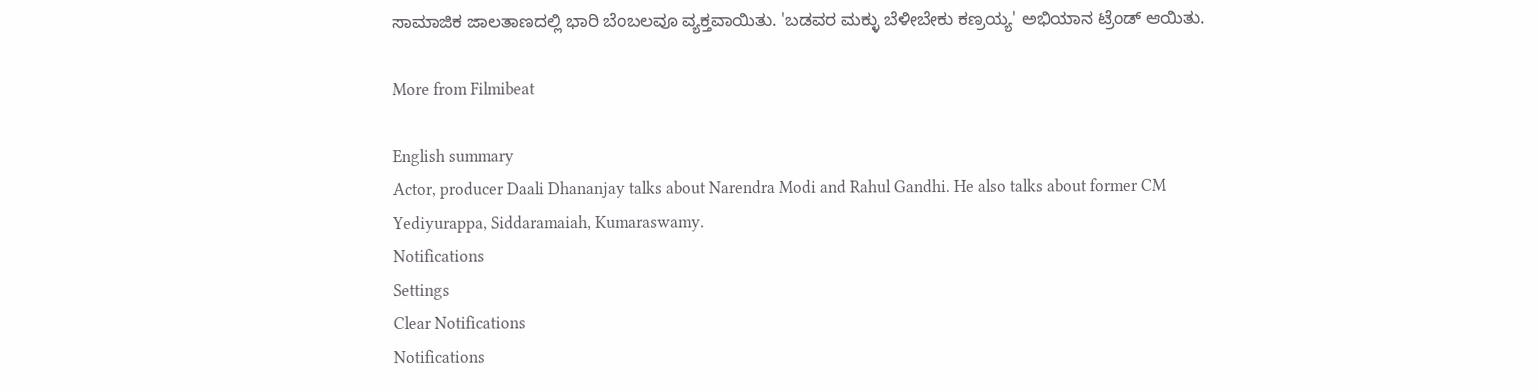ಸಾಮಾಜಿಕ ಜಾಲತಾಣದಲ್ಲಿ ಭಾರಿ ಬೆಂಬಲವೂ ವ್ಯಕ್ತವಾಯಿತು. 'ಬಡವರ ಮಕ್ಳು ಬೆಳೀಬೇಕು ಕಣ್ರಯ್ಯ' ಅಭಿಯಾನ ಟ್ರೆಂಡ್ ಆಯಿತು.

More from Filmibeat

English summary
Actor, producer Daali Dhananjay talks about Narendra Modi and Rahul Gandhi. He also talks about former CM Yediyurappa, Siddaramaiah, Kumaraswamy.
Notifications
Settings
Clear Notifications
Notifications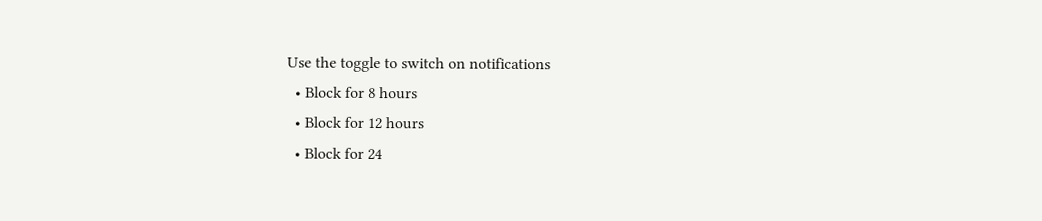Use the toggle to switch on notifications
  • Block for 8 hours
  • Block for 12 hours
  • Block for 24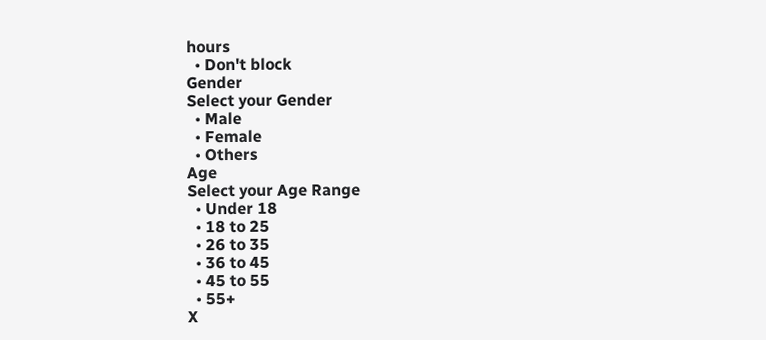hours
  • Don't block
Gender
Select your Gender
  • Male
  • Female
  • Others
Age
Select your Age Range
  • Under 18
  • 18 to 25
  • 26 to 35
  • 36 to 45
  • 45 to 55
  • 55+
X